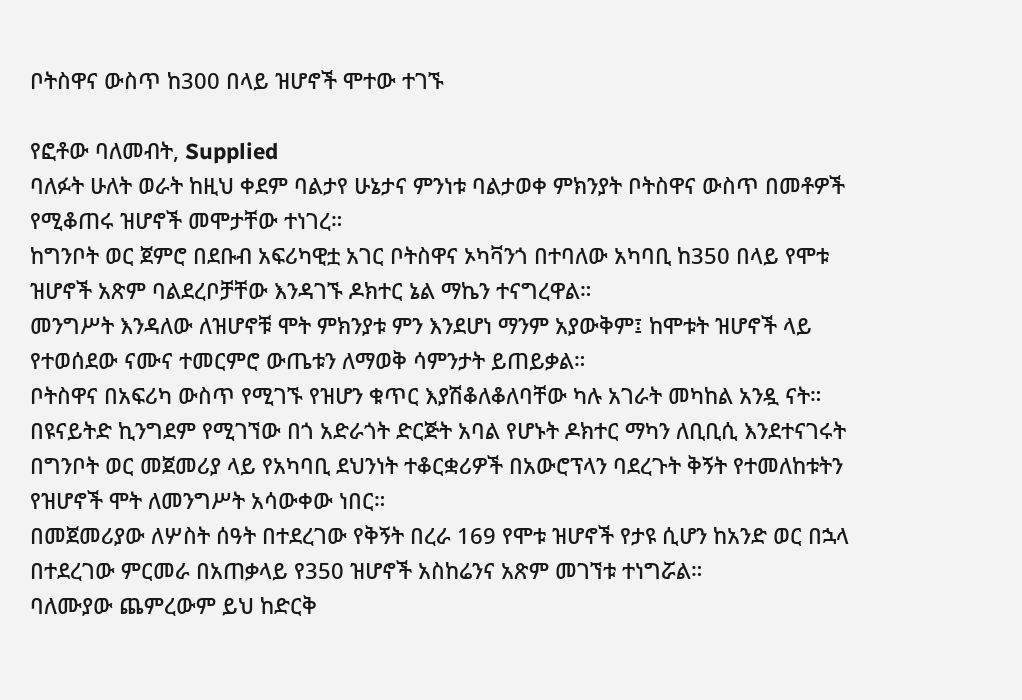ቦትስዋና ውስጥ ከ300 በላይ ዝሆኖች ሞተው ተገኙ

የፎቶው ባለመብት, Supplied
ባለፉት ሁለት ወራት ከዚህ ቀደም ባልታየ ሁኔታና ምንነቱ ባልታወቀ ምክንያት ቦትስዋና ውስጥ በመቶዎች የሚቆጠሩ ዝሆኖች መሞታቸው ተነገረ።
ከግንቦት ወር ጀምሮ በደቡብ አፍሪካዊቷ አገር ቦትስዋና ኦካቫንጎ በተባለው አካባቢ ከ350 በላይ የሞቱ ዝሆኖች አጽም ባልደረቦቻቸው እንዳገኙ ዶክተር ኔል ማኬን ተናግረዋል።
መንግሥት እንዳለው ለዝሆኖቹ ሞት ምክንያቱ ምን እንደሆነ ማንም አያውቅም፤ ከሞቱት ዝሆኖች ላይ የተወሰደው ናሙና ተመርምሮ ውጤቱን ለማወቅ ሳምንታት ይጠይቃል።
ቦትስዋና በአፍሪካ ውስጥ የሚገኙ የዝሆን ቁጥር እያሽቆለቆለባቸው ካሉ አገራት መካከል አንዷ ናት።
በዩናይትድ ኪንግደም የሚገኘው በጎ አድራጎት ድርጅት አባል የሆኑት ዶክተር ማካን ለቢቢሲ እንደተናገሩት በግንቦት ወር መጀመሪያ ላይ የአካባቢ ደህንነት ተቆርቋሪዎች በአውሮፕላን ባደረጉት ቅኝት የተመለከቱትን የዝሆኖች ሞት ለመንግሥት አሳውቀው ነበር።
በመጀመሪያው ለሦስት ሰዓት በተደረገው የቅኝት በረራ 169 የሞቱ ዝሆኖች የታዩ ሲሆን ከአንድ ወር በኋላ በተደረገው ምርመራ በአጠቃላይ የ350 ዝሆኖች አስከሬንና አጽም መገኘቱ ተነግሯል።
ባለሙያው ጨምረውም ይህ ከድርቅ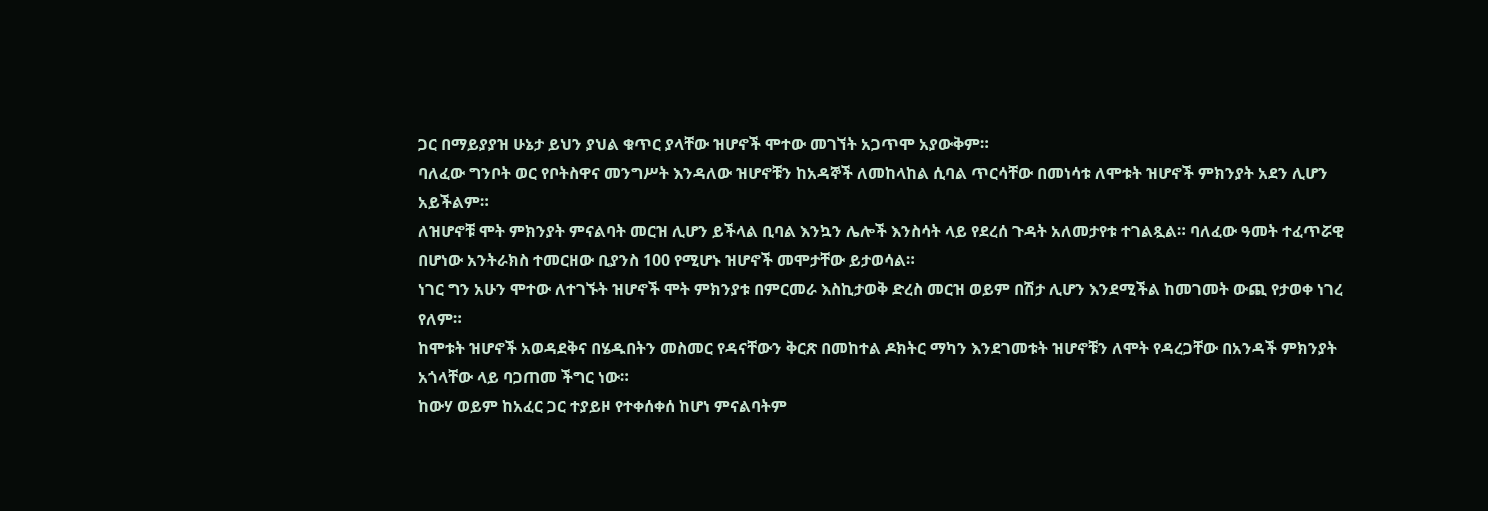ጋር በማይያያዝ ሁኔታ ይህን ያህል ቁጥር ያላቸው ዝሆኖች ሞተው መገኘት አጋጥሞ አያውቅም።
ባለፈው ግንቦት ወር የቦትስዋና መንግሥት እንዳለው ዝሆኖቹን ከአዳኞች ለመከላከል ሲባል ጥርሳቸው በመነሳቱ ለሞቱት ዝሆኖች ምክንያት አደን ሊሆን አይችልም።
ለዝሆኖቹ ሞት ምክንያት ምናልባት መርዝ ሊሆን ይችላል ቢባል እንኳን ሌሎች እንስሳት ላይ የደረሰ ጉዳት አለመታየቱ ተገልጿል። ባለፈው ዓመት ተፈጥሯዊ በሆነው አንትራክስ ተመርዘው ቢያንስ 100 የሚሆኑ ዝሆኖች መሞታቸው ይታወሳል።
ነገር ግን አሁን ሞተው ለተገኙት ዝሆኖች ሞት ምክንያቱ በምርመራ እስኪታወቅ ድረስ መርዝ ወይም በሽታ ሊሆን እንደሚችል ከመገመት ውጪ የታወቀ ነገረ የለም።
ከሞቱት ዝሆኖች አወዳደቅና በሄዱበትን መስመር የዳናቸውን ቅርጽ በመከተል ዶክትር ማካን እንደገመቱት ዝሆኖቹን ለሞት የዳረጋቸው በአንዳች ምክንያት አጎላቸው ላይ ባጋጠመ ችግር ነው።
ከውሃ ወይም ከአፈር ጋር ተያይዞ የተቀሰቀሰ ከሆነ ምናልባትም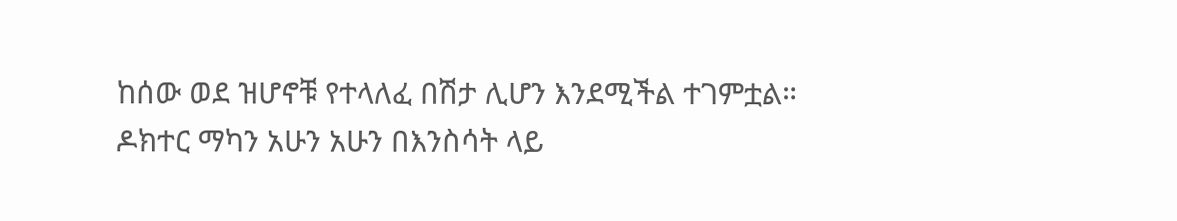ከሰው ወደ ዝሆኖቹ የተላለፈ በሽታ ሊሆን እንደሚችል ተገምቷል። ዶክተር ማካን አሁን አሁን በእንስሳት ላይ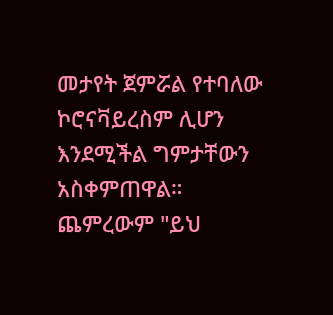መታየት ጀምሯል የተባለው ኮሮናቫይረስም ሊሆን እንደሚችል ግምታቸውን አስቀምጠዋል።
ጨምረውም "ይህ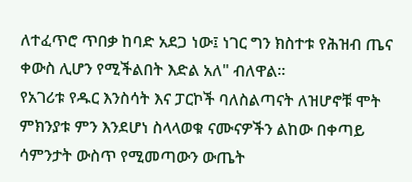ለተፈጥሮ ጥበቃ ከባድ አደጋ ነው፤ ነገር ግን ክስተቱ የሕዝብ ጤና ቀውስ ሊሆን የሚችልበት እድል አለ" ብለዋል።
የአገሪቱ የዱር እንስሳት እና ፓርኮች ባለስልጣናት ለዝሆኖቹ ሞት ምክንያቱ ምን እንደሆነ ስላላወቁ ናሙናዎችን ልከው በቀጣይ ሳምንታት ውስጥ የሚመጣውን ውጤት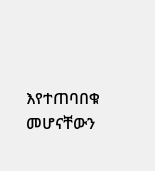እየተጠባበቁ መሆናቸውን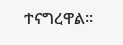ተናግረዋል።